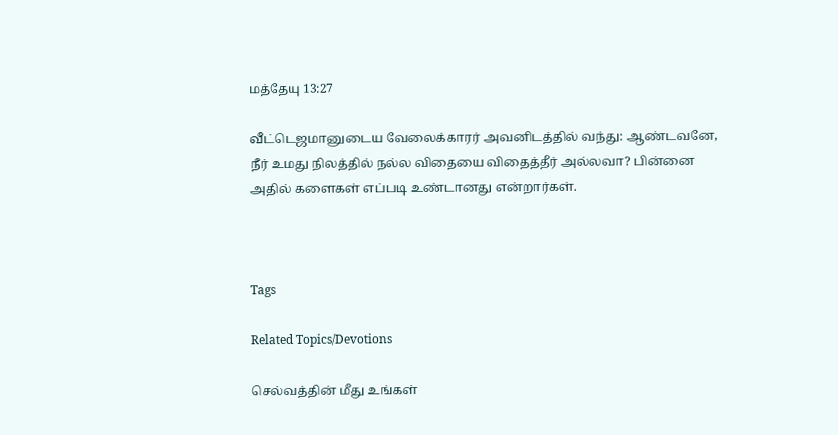மத்தேயு 13:27

வீட்டெஜமானுடைய வேலைக்காரர் அவனிடத்தில் வந்து: ஆண்டவனே, நீர் உமது நிலத்தில் நல்ல விதையை விதைத்தீர் அல்லவா? பின்னை அதில் களைகள் எப்படி உண்டானது என்றார்கள்.



Tags

Related Topics/Devotions

செல்வத்தின் மீது உங்கள்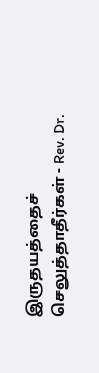இருதயத்தைச் செலுத்தாதீர்கள் - Rev. Dr.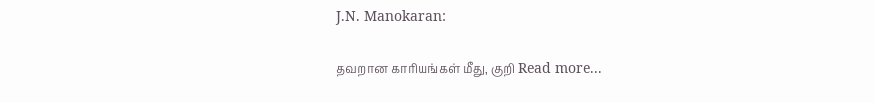J.N. Manokaran:

தவறான காரியங்கள் மீது, குறி Read more...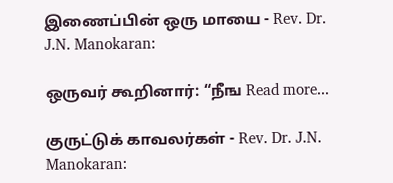இணைப்பின் ஒரு மாயை - Rev. Dr. J.N. Manokaran:

ஒருவர் கூறினார்: “நீங Read more...

குருட்டுக் காவலர்கள் - Rev. Dr. J.N. Manokaran: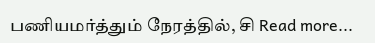பணியமர்த்தும் நேரத்தில், சி Read more...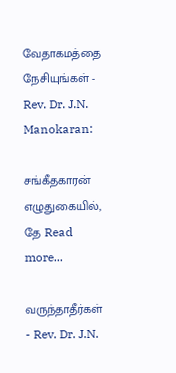வேதாகமத்தை நேசியுங்கள் - Rev. Dr. J.N. Manokaran:

சங்கீதகாரன் எழுதுகையில், தே Read more...

வருந்தாதீர்கள் - Rev. Dr. J.N.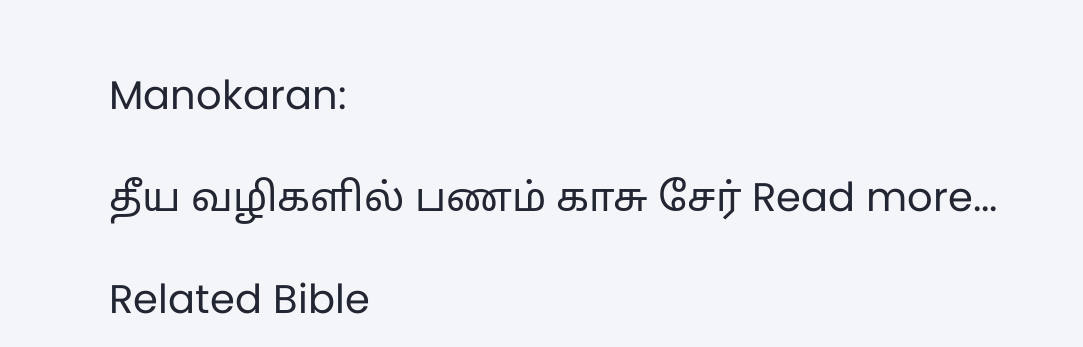Manokaran:

தீய வழிகளில் பணம் காசு சேர் Read more...

Related Bible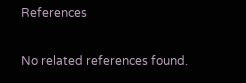References

No related references found.